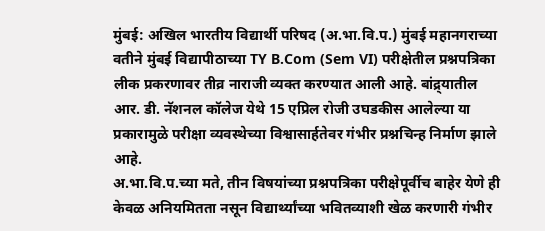मुंबई: अखिल भारतीय विद्यार्थी परिषद (अ.भा.वि.प.) मुंबई महानगराच्या वतीने मुंबई विद्यापीठाच्या TY B.Com (Sem VI) परीक्षेतील प्रश्नपत्रिका लीक प्रकरणावर तीव्र नाराजी व्यक्त करण्यात आली आहे. बांद्र्यातील आर. डी. नॅशनल कॉलेज येथे 15 एप्रिल रोजी उघडकीस आलेल्या या प्रकारामुळे परीक्षा व्यवस्थेच्या विश्वासार्हतेवर गंभीर प्रश्नचिन्ह निर्माण झाले आहे.
अ.भा.वि.प.च्या मते, तीन विषयांच्या प्रश्नपत्रिका परीक्षेपूर्वीच बाहेर येणे ही केवळ अनियमितता नसून विद्यार्थ्यांच्या भवितव्याशी खेळ करणारी गंभीर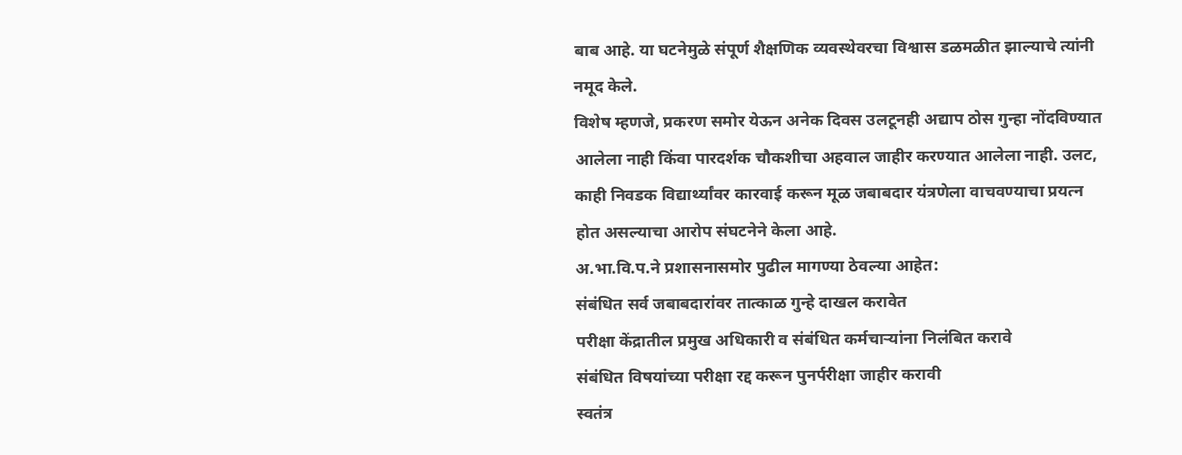बाब आहे. या घटनेमुळे संपूर्ण शैक्षणिक व्यवस्थेवरचा विश्वास डळमळीत झाल्याचे त्यांनी नमूद केले.
विशेष म्हणजे, प्रकरण समोर येऊन अनेक दिवस उलटूनही अद्याप ठोस गुन्हा नोंदविण्यात आलेला नाही किंवा पारदर्शक चौकशीचा अहवाल जाहीर करण्यात आलेला नाही. उलट, काही निवडक विद्यार्थ्यांवर कारवाई करून मूळ जबाबदार यंत्रणेला वाचवण्याचा प्रयत्न होत असल्याचा आरोप संघटनेने केला आहे.
अ.भा.वि.प.ने प्रशासनासमोर पुढील मागण्या ठेवल्या आहेत:
संबंधित सर्व जबाबदारांवर तात्काळ गुन्हे दाखल करावेत
परीक्षा केंद्रातील प्रमुख अधिकारी व संबंधित कर्मचाऱ्यांना निलंबित करावे
संबंधित विषयांच्या परीक्षा रद्द करून पुनर्परीक्षा जाहीर करावी
स्वतंत्र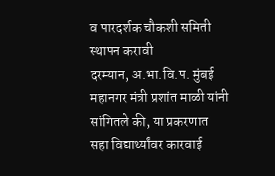व पारदर्शक चौकशी समिती स्थापन करावी
दरम्यान, अ.भा.वि.प. मुंबई महानगर मंत्री प्रशांत माळी यांनी सांगितले की, या प्रकरणात सहा विद्यार्थ्यांवर कारवाई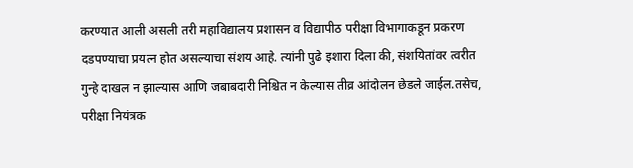करण्यात आली असली तरी महाविद्यालय प्रशासन व विद्यापीठ परीक्षा विभागाकडून प्रकरण दडपण्याचा प्रयत्न होत असल्याचा संशय आहे. त्यांनी पुढे इशारा दिला की, संशयितांवर त्वरीत गुन्हे दाखल न झाल्यास आणि जबाबदारी निश्चित न केल्यास तीव्र आंदोलन छेडले जाईल.तसेच, परीक्षा नियंत्रक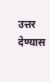उत्तर देण्यास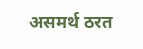असमर्थ ठरत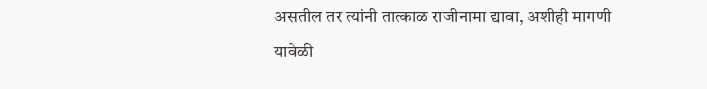असतील तर त्यांनी तात्काळ राजीनामा द्यावा, अशीही मागणी यावेळी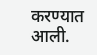करण्यात आली.